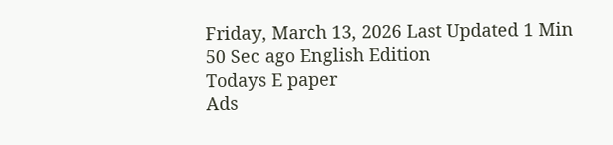Friday, March 13, 2026 Last Updated 1 Min 50 Sec ago English Edition
Todays E paper
Ads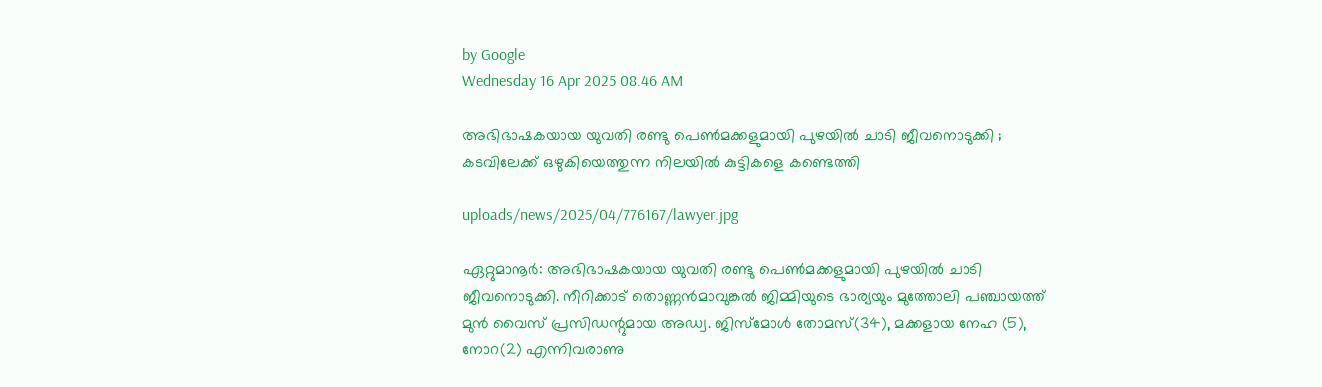by Google
Wednesday 16 Apr 2025 08.46 AM

അഭിഭാഷകയായ യുവതി രണ്ടു പെണ്‍മക്കളുമായി പുഴയില്‍ ചാടി ജീവനൊടുക്കി ; കടവിലേക്ക് ഒഴുകിയെത്തുന്ന നിലയില്‍ കുട്ടികളെ കണ്ടെത്തി

uploads/news/2025/04/776167/lawyer.jpg

ഏറ്റുമാനൂര്‍: അഭിഭാഷകയായ യുവതി രണ്ടു പെണ്‍മക്കളുമായി പുഴയില്‍ ചാടി ജീവനൊടുക്കി. നീറിക്കാട് തൊണ്ണന്‍മാവുങ്കല്‍ ജിമ്മിയുടെ ഭാര്യയും മുത്തോലി പഞ്ചായത്ത് മുന്‍ വൈസ് പ്രസിഡന്റുമായ അഡ്വ. ജിസ്‌മോള്‍ തോമസ്(34), മക്കളായ നേഹ (5), നോറ(2) എന്നിവരാണു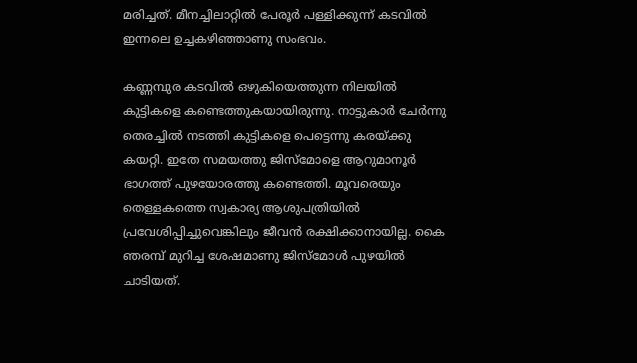മരിച്ചത്. മീനച്ചിലാറ്റില്‍ പേരൂര്‍ പള്ളിക്കുന്ന് കടവില്‍ ഇന്നലെ ഉച്ചകഴിഞ്ഞാണു സംഭവം.

കണ്ണമ്പുര കടവില്‍ ഒഴുകിയെത്തുന്ന നിലയില്‍ കുട്ടികളെ കണ്ടെത്തുകയായിരുന്നു. നാട്ടുകാര്‍ ചേര്‍ന്നു തെരച്ചില്‍ നടത്തി കുട്ടികളെ പെട്ടെന്നു കരയ്ക്കു കയറ്റി. ഇതേ സമയത്തു ജിസ്‌മോളെ ആറുമാനൂര്‍ ഭാഗത്ത് പുഴയോരത്തു കണ്ടെത്തി. മൂവരെയും തെള്ളകത്തെ സ്വകാര്യ ആശുപത്രിയില്‍ പ്രവേശിപ്പിച്ചുവെങ്കിലും ജീവന്‍ രക്ഷിക്കാനായില്ല. കൈ ഞരമ്പ് മുറിച്ച ശേഷമാണു ജിസ്‌മോള്‍ പുഴയില്‍ ചാടിയത്.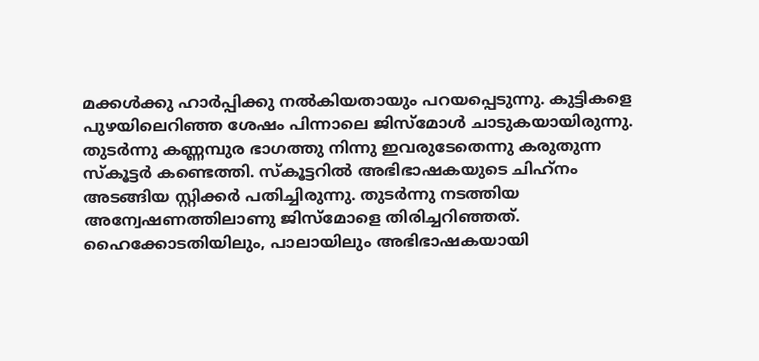മക്കള്‍ക്കു ഹാര്‍പ്പിക്കു നല്‍കിയതായും പറയപ്പെടുന്നു. കുട്ടികളെ പുഴയിലെറിഞ്ഞ ശേഷം പിന്നാലെ ജിസ്‌മോള്‍ ചാടുകയായിരുന്നു. തുടര്‍ന്നു കണ്ണമ്പുര ഭാഗത്തു നിന്നു ഇവരുടേതെന്നു കരുതുന്ന സ്‌കൂട്ടര്‍ കണ്ടെത്തി. സ്‌കൂട്ടറില്‍ അഭിഭാഷകയുടെ ചിഹ്‌നം അടങ്ങിയ സ്റ്റിക്കര്‍ പതിച്ചിരുന്നു. തുടര്‍ന്നു നടത്തിയ അന്വേഷണത്തിലാണു ജിസ്‌മോളെ തിരിച്ചറിഞ്ഞത്. ഹൈക്കോടതിയിലും, പാലായിലും അഭിഭാഷകയായി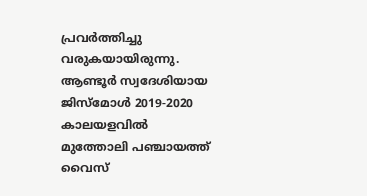പ്രവര്‍ത്തിച്ചു വരുകയായിരുന്നു. ആണ്ടൂര്‍ സ്വദേശിയായ ജിസ്‌മോള്‍ 2019-2020 കാലയളവില്‍ മുത്തോലി പഞ്ചായത്ത് വൈസ്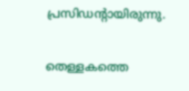പ്രസിഡന്റായിരുന്നു.

തെള്ളകത്തെ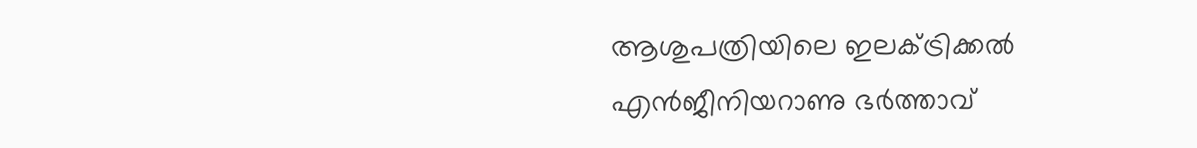ആശുപത്രിയിലെ ഇലക്ട്രിക്കല്‍ എന്‍ജീനിയറാണു ഭര്‍ത്താവ്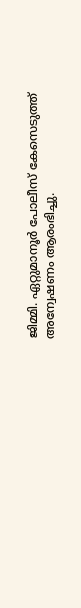ജിമ്മി. ഏറ്റുമാനൂര്‍ പോലീസ് കേസെടുത്ത് അന്വേഷണം ആരംഭിച്ചു.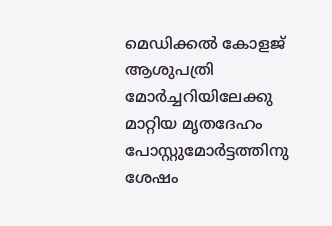മെഡിക്കല്‍ കോളജ് ആശുപത്രി മോര്‍ച്ചറിയിലേക്കു മാറ്റിയ മൃതദേഹം പോസ്റ്റുമോര്‍ട്ടത്തിനു ശേഷം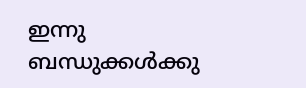ഇന്നു ബന്ധുക്കള്‍ക്കു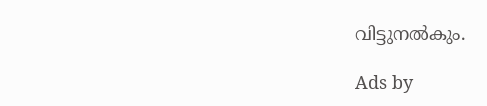വിട്ടുനല്‍കും.

Ads by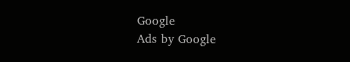Google
Ads by Google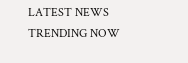LATEST NEWS
TRENDING NOW